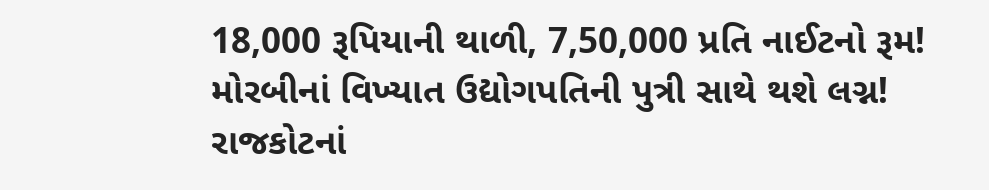18,000 રૂપિયાની થાળી, 7,50,000 પ્રતિ નાઈટનો રૂમ!
મોરબીનાં વિખ્યાત ઉદ્યોગપતિની પુત્રી સાથે થશે લગ્ન!
રાજકોટનાં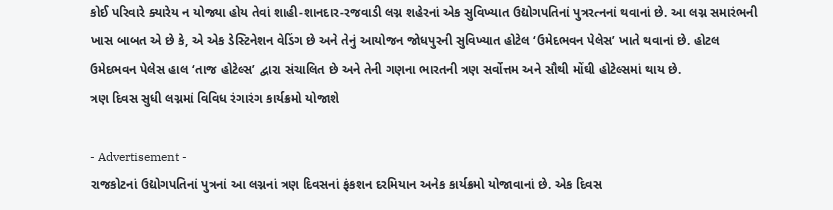કોઈ પરિવારે ક્યારેય ન યોજ્યા હોય તેવાં શાહી-શાનદાર-રજવાડી લગ્ન શહેરનાં એક સુવિખ્યાત ઉદ્યોગપતિનાં પુત્રરત્નનાં થવાનાં છે. આ લગ્ન સમારંભની ખાસ બાબત એ છે કે, એ એક ડેસ્ટિનેશન વેડિંગ છે અને તેનું આયોજન જોધપુરની સુવિખ્યાત હોટેલ ‘ઉમેદભવન પેલેસ’ ખાતે થવાનાં છે. હોટલ ઉમેદભવન પેલેસ હાલ ‘તાજ હોટેલ્સ’ દ્વારા સંચાલિત છે અને તેની ગણના ભારતની ત્રણ સર્વોત્તમ અને સૌથી મોંઘી હોટેલ્સમાં થાય છે.
ત્રણ દિવસ સુધી લગ્નમાં વિવિધ રંગારંગ કાર્યક્રમો યોજાશે

- Advertisement -
રાજકોટનાં ઉદ્યોગપતિનાં પુત્રનાં આ લગ્નનાં ત્રણ દિવસનાં ફંકશન દરમિયાન અનેક કાર્યક્રમો યોજાવાનાં છે. એક દિવસ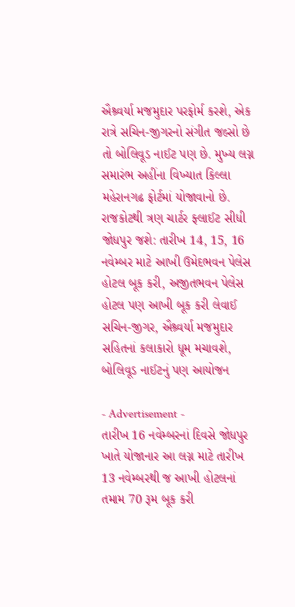ઐશ્ર્વર્યા મજમુદાર પરફોર્મ કરશે, એક રાત્રે સચિન-જીગરનો સંગીત જલ્સો છે તો બોલિવૂડ નાઈટ પણ છે. મુખ્ય લગ્ન સમારંભ અહીંના વિખ્યાત કિલ્લા મહેરાનગઢ ફોર્ટમાં યોજાવાનો છે.
રાજકોટથી ત્રણ ચાર્ટર ફ્લાઈટ સીધી જોધપુર જશે: તારીખ 14, 15, 16 નવેમ્બર માટે આખી ઉમેદભવન પેલેસ હોટલ બૂક કરી, અજીતભવન પેલેસ હોટલ પણ આખી બૂક કરી લેવાઈ
સચિન-જીગર, ઐશ્ર્વર્યા મજમુદાર સહિતનાં કલાકારો ધૂમ મચાવશે, બોલિવૂડ નાઈટનું પણ આયોજન

- Advertisement -
તારીખ 16 નવેમ્બરનાં દિવસે જોધપુર ખાતે યોજાનાર આ લગ્ન માટે તારીખ 13 નવેમ્બરથી જ આખી હોટલનાં તમામ 70 રૂમ બૂક કરી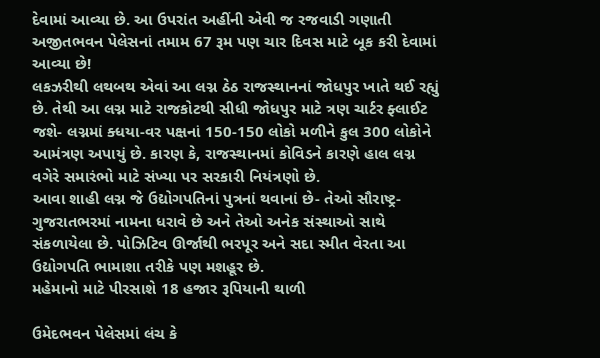દેવામાં આવ્યા છે. આ ઉપરાંત અહીંની એવી જ રજવાડી ગણાતી અજીતભવન પેલેસનાં તમામ 67 રૂમ પણ ચાર દિવસ માટે બૂક કરી દેવામાં આવ્યા છે!
લકઝરીથી લથબથ એવાં આ લગ્ન ઠેઠ રાજસ્થાનનાં જોધપુર ખાતે થઈ રહ્યું છે. તેથી આ લગ્ન માટે રાજકોટથી સીધી જોધપુર માટે ત્રણ ચાર્ટર ફ્લાઈટ જશે- લગ્નમાં ક્ધયા-વર પક્ષનાં 150-150 લોકો મળીને કુલ 300 લોકોને આમંત્રણ અપાયું છે. કારણ કે, રાજસ્થાનમાં કોવિડને કારણે હાલ લગ્ન વગેરે સમારંભો માટે સંખ્યા પર સરકારી નિયંત્રણો છે.
આવા શાહી લગ્ન જે ઉદ્યોગપતિનાં પુત્રનાં થવાનાં છે- તેઓ સૌરાષ્ટ્ર-ગુજરાતભરમાં નામના ધરાવે છે અને તેઓ અનેક સંસ્થાઓ સાથે સંકળાયેલા છે. પોઝિટિવ ઊર્જાથી ભરપૂર અને સદા સ્મીત વેરતા આ ઉદ્યોગપતિ ભામાશા તરીકે પણ મશહૂર છે.
મહેમાનો માટે પીરસાશે 18 હજાર રૂપિયાની થાળી

ઉમેદભવન પેલેસમાં લંચ કે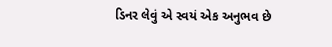ડિનર લેવું એ સ્વયં એક અનુભવ છે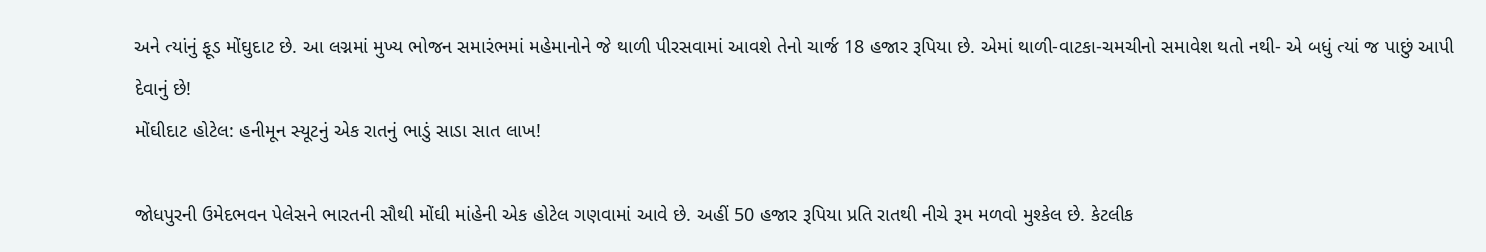અને ત્યાંનું ફૂડ મોંઘુદાટ છે. આ લગ્નમાં મુખ્ય ભોજન સમારંભમાં મહેમાનોને જે થાળી પીરસવામાં આવશે તેનો ચાર્જ 18 હજાર રૂપિયા છે. એમાં થાળી-વાટકા-ચમચીનો સમાવેશ થતો નથી- એ બધું ત્યાં જ પાછું આપી દેવાનું છે!
મોંઘીદાટ હોટેલ: હનીમૂન સ્યૂટનું એક રાતનું ભાડું સાડા સાત લાખ!

જોધપુરની ઉમેદભવન પેલેસને ભારતની સૌથી મોંઘી માંહેની એક હોટેલ ગણવામાં આવે છે. અહીં 50 હજાર રૂપિયા પ્રતિ રાતથી નીચે રૂમ મળવો મુશ્કેલ છે. કેટલીક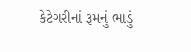કેટેગરીનાં રૂમનું ભાડું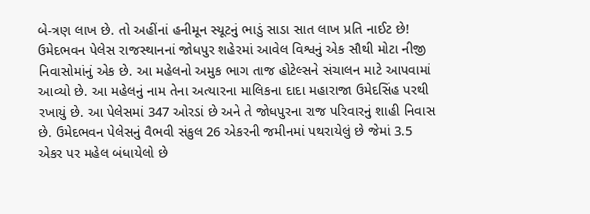બે-ત્રણ લાખ છે. તો અહીંનાં હનીમૂન સ્યૂટનું ભાડું સાડા સાત લાખ પ્રતિ નાઈટ છે! ઉમેદભવન પેલેસ રાજસ્થાનનાં જોધપુર શહેરમાં આવેલ વિશ્વનું એક સૌથી મોટા નીજી નિવાસોમાંનું એક છે. આ મહેલનો અમુક ભાગ તાજ હોટેલ્સને સંચાલન માટે આપવામાં આવ્યો છે. આ મહેલનું નામ તેના અત્યારના માલિકના દાદા મહારાજા ઉમેદસિંહ પરથી રખાયું છે. આ પેલેસમાં 347 ઓરડાં છે અને તે જોધપુરના રાજ પરિવારનું શાહી નિવાસ છે. ઉમેદભવન પેલેસનું વૈભવી સંકુલ 26 એકરની જમીનમાં પથરાયેલું છે જેમાં 3.5 એકર પર મહેલ બંધાયેલો છે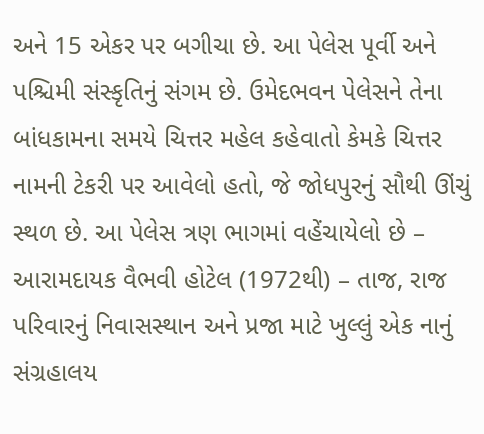અને 15 એકર પર બગીચા છે. આ પેલેસ પૂર્વી અને પશ્ચિમી સંસ્કૃતિનું સંગમ છે. ઉમેદભવન પેલેસને તેના બાંધકામના સમયે ચિત્તર મહેલ કહેવાતો કેમકે ચિત્તર નામની ટેકરી પર આવેલો હતો, જે જોધપુરનું સૌથી ઊંચું સ્થળ છે. આ પેલેસ ત્રણ ભાગમાં વહેંચાયેલો છે – આરામદાયક વૈભવી હોટેલ (1972થી) – તાજ, રાજ પરિવારનું નિવાસસ્થાન અને પ્રજા માટે ખુલ્લું એક નાનું સંગ્રહાલય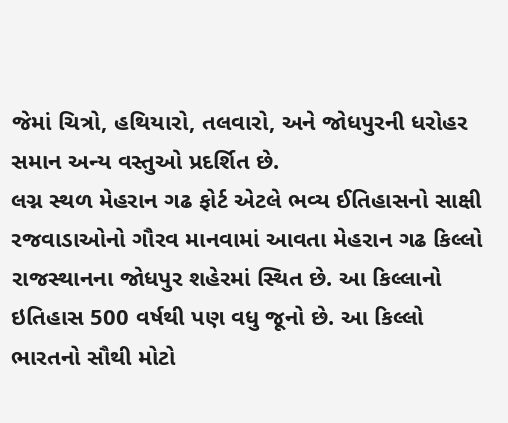જેમાં ચિત્રો, હથિયારો, તલવારો, અને જોધપુરની ધરોહર સમાન અન્ય વસ્તુઓ પ્રદર્શિત છે.
લગ્ન સ્થળ મેહરાન ગઢ ફોર્ટ એટલે ભવ્ય ઈતિહાસનો સાક્ષી
રજવાડાઓનો ગૌરવ માનવામાં આવતા મેહરાન ગઢ કિલ્લો રાજસ્થાનના જોધપુર શહેરમાં સ્થિત છે. આ કિલ્લાનો ઇતિહાસ 500 વર્ષથી પણ વધુ જૂનો છે. આ કિલ્લો ભારતનો સૌથી મોટો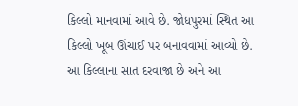કિલ્લો માનવામાં આવે છે. જોધપુરમાં સ્થિત આ કિલ્લો ખૂબ ઊંચાઈ પર બનાવવામાં આવ્યો છે. આ કિલ્લાના સાત દરવાજા છે અને આ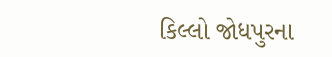કિલ્લો જોધપુરના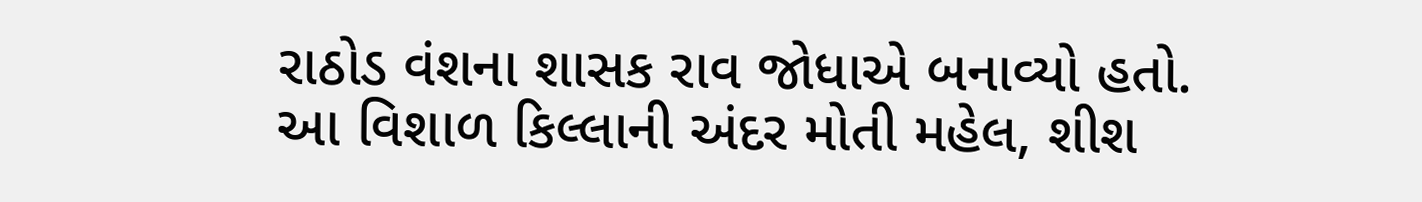રાઠોડ વંશના શાસક રાવ જોધાએ બનાવ્યો હતો. આ વિશાળ કિલ્લાની અંદર મોતી મહેલ, શીશ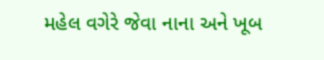મહેલ વગેરે જેવા નાના અને ખૂબ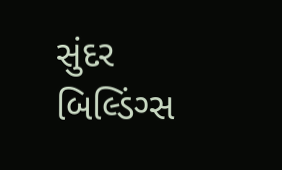સુંદર બિલ્ડિંગ્સ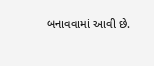બનાવવામાં આવી છે.